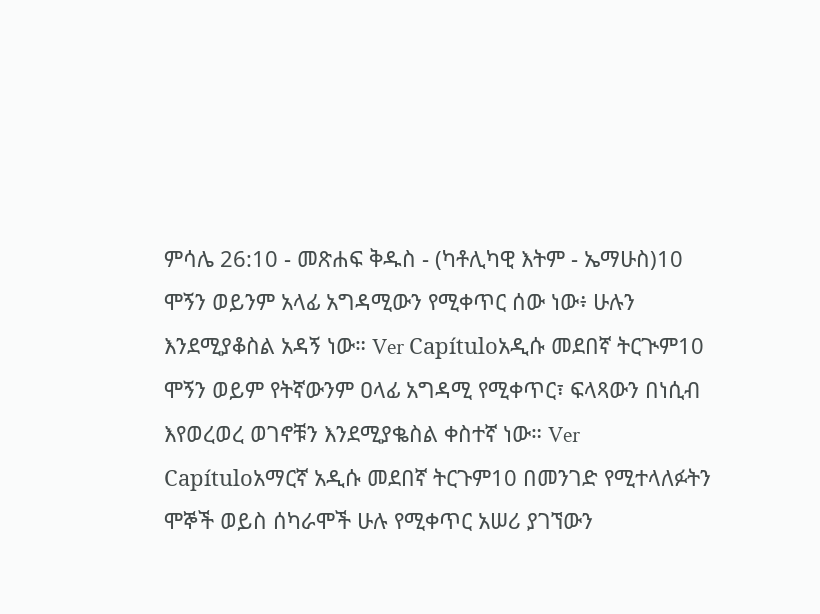ምሳሌ 26:10 - መጽሐፍ ቅዱስ - (ካቶሊካዊ እትም - ኤማሁስ)10 ሞኝን ወይንም አላፊ አግዳሚውን የሚቀጥር ሰው ነው፥ ሁሉን እንደሚያቆስል አዳኝ ነው። Ver Capítuloአዲሱ መደበኛ ትርጒም10 ሞኝን ወይም የትኛውንም ዐላፊ አግዳሚ የሚቀጥር፣ ፍላጻውን በነሲብ እየወረወረ ወገኖቹን እንደሚያቈስል ቀስተኛ ነው። Ver Capítuloአማርኛ አዲሱ መደበኛ ትርጉም10 በመንገድ የሚተላለፉትን ሞኞች ወይስ ሰካራሞች ሁሉ የሚቀጥር አሠሪ ያገኘውን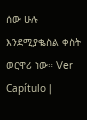ሰው ሁሉ እንደሚያቈስል ቀስት ወርዋሪ ነው። Ver Capítulo |